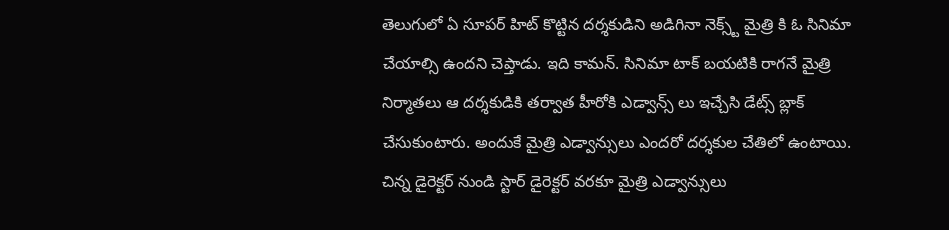తెలుగులో ఏ సూపర్ హిట్ కొట్టిన దర్శకుడిని అడిగినా నెక్స్ట్ మైత్రి కి ఓ సినిమా చేయాల్సి ఉందని చెప్తాడు. ఇది కామన్. సినిమా టాక్ బయటికి రాగనే మైత్రి నిర్మాతలు ఆ దర్శకుడికి తర్వాత హీరోకి ఎడ్వాన్స్ లు ఇచ్చేసి డేట్స్ బ్లాక్ చేసుకుంటారు. అందుకే మైత్రి ఎడ్వాన్సులు ఎందరో దర్శకుల చేతిలో ఉంటాయి. చిన్న డైరెక్టర్ నుండి స్టార్ డైరెక్టర్ వరకూ మైత్రి ఎడ్వాన్సులు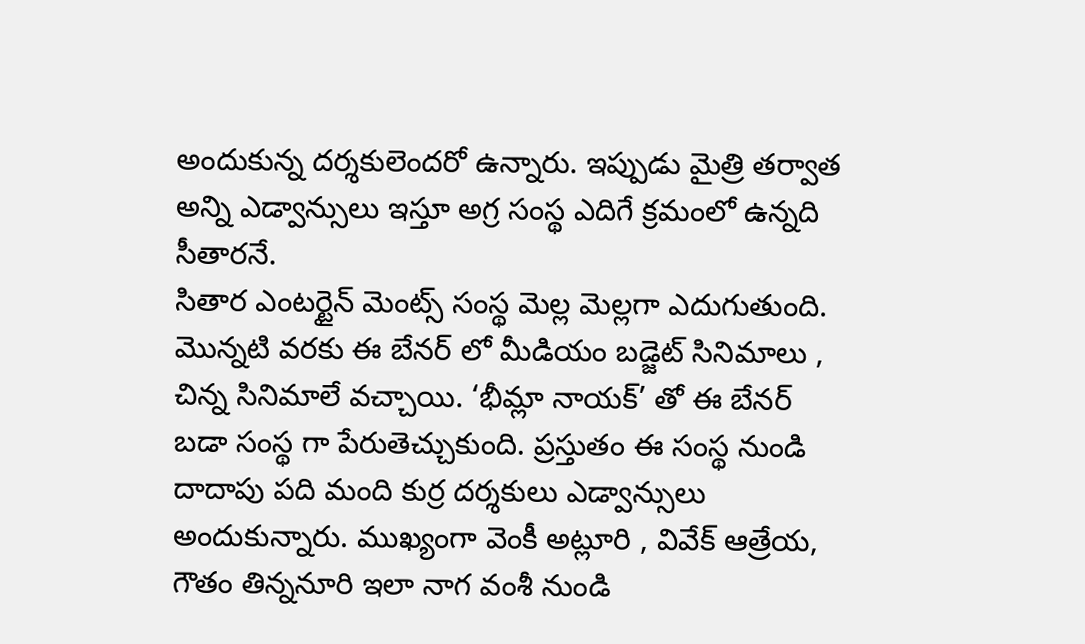అందుకున్న దర్శకులెందరో ఉన్నారు. ఇప్పుడు మైత్రి తర్వాత అన్ని ఎడ్వాన్సులు ఇస్తూ అగ్ర సంస్థ ఎదిగే క్రమంలో ఉన్నది సీతారనే.
సితార ఎంటర్టైన్ మెంట్స్ సంస్థ మెల్ల మెల్లగా ఎదుగుతుంది. మొన్నటి వరకు ఈ బేనర్ లో మీడియం బడ్జెట్ సినిమాలు , చిన్న సినిమాలే వచ్చాయి. ‘భీమ్లా నాయక్’ తో ఈ బేనర్ బడా సంస్థ గా పేరుతెచ్చుకుంది. ప్రస్తుతం ఈ సంస్థ నుండి దాదాపు పది మంది కుర్ర దర్శకులు ఎడ్వాన్సులు అందుకున్నారు. ముఖ్యంగా వెంకీ అట్లూరి , వివేక్ ఆత్రేయ, గౌతం తిన్ననూరి ఇలా నాగ వంశీ నుండి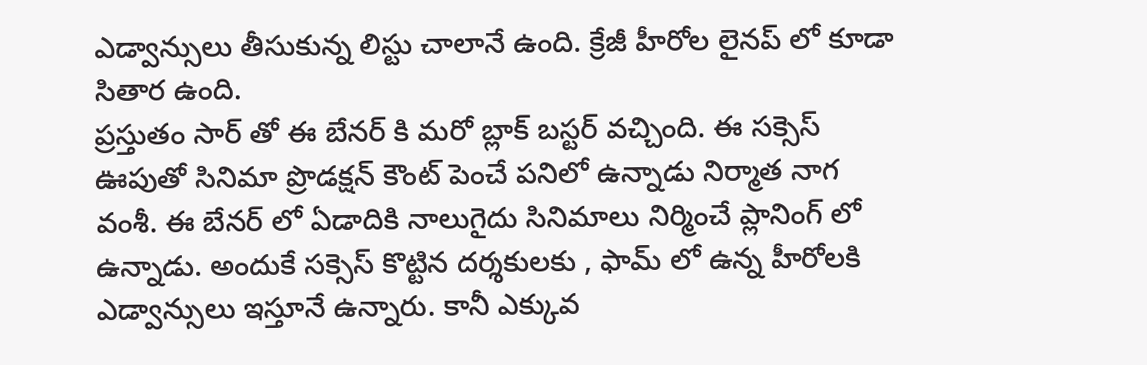ఎడ్వాన్సులు తీసుకున్న లిస్టు చాలానే ఉంది. క్రేజీ హీరోల లైనప్ లో కూడా సితార ఉంది.
ప్రస్తుతం సార్ తో ఈ బేనర్ కి మరో బ్లాక్ బస్టర్ వచ్చింది. ఈ సక్సెస్ ఊపుతో సినిమా ప్రొడక్షన్ కౌంట్ పెంచే పనిలో ఉన్నాడు నిర్మాత నాగ వంశీ. ఈ బేనర్ లో ఏడాదికి నాలుగైదు సినిమాలు నిర్మించే ప్లానింగ్ లో ఉన్నాడు. అందుకే సక్సెస్ కొట్టిన దర్శకులకు , ఫామ్ లో ఉన్న హీరోలకి ఎడ్వాన్సులు ఇస్తూనే ఉన్నారు. కానీ ఎక్కువ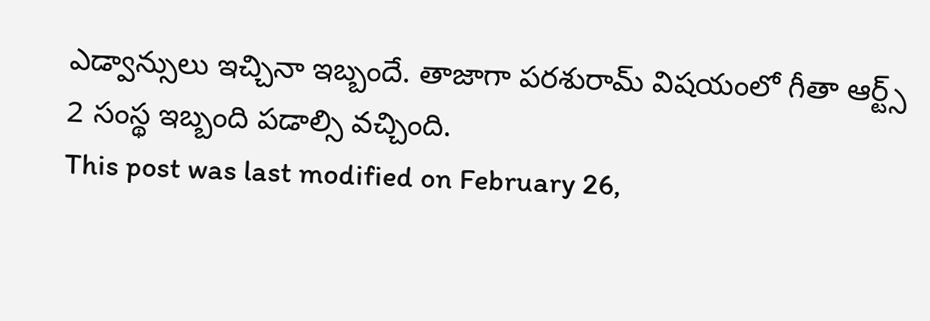ఎడ్వాన్సులు ఇచ్చినా ఇబ్బందే. తాజాగా పరశురామ్ విషయంలో గీతా ఆర్ట్స్ 2 సంస్థ ఇబ్బంది పడాల్సి వచ్చింది.
This post was last modified on February 26,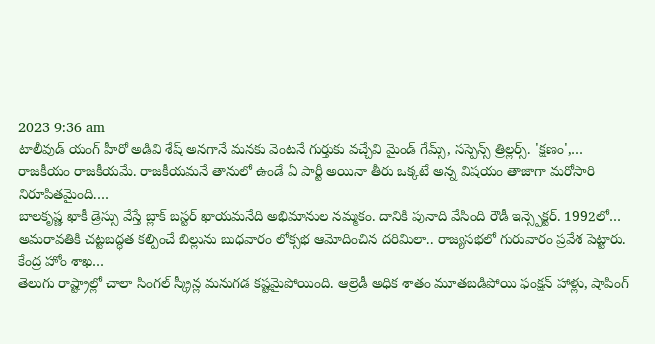2023 9:36 am
టాలీవుడ్ యంగ్ హీరో అడివి శేష్ అనగానే మనకు వెంటనే గుర్తుకు వచ్చేవి మైండ్ గేమ్స్, సస్పెన్స్ త్రిల్లర్స్. 'క్షణం',…
రాజకీయం రాజకీయమే. రాజకీయమనే తానులో ఉండే ఏ పార్టీ అయినా తీరు ఒక్కటే అన్న విషయం తాజాగా మరోసారి నిరూపితమైంది.…
బాలకృష్ణ ఖాకీ డ్రెస్సు వేస్తే బ్లాక్ బస్టర్ ఖాయమనేది అభిమానుల నమ్మకం. దానికి పునాది వేసింది రౌడీ ఇన్స్పెక్టర్. 1992లో…
అమరావతికి చట్టబద్ధత కల్పించే బిల్లును బుధవారం లోక్సభ ఆమోదించిన దరిమిలా.. రాజ్యసభలో గురువారం ప్రవేశ పెట్టారు. కేంద్ర హోం శాఖ…
తెలుగు రాష్ట్రాల్లో చాలా సింగల్ స్క్రీన్ల మనుగడ కష్టమైపోయింది. ఆల్రెడీ అధిక శాతం మూతబడిపోయి ఫంక్షన్ హాళ్లు, షాపింగ్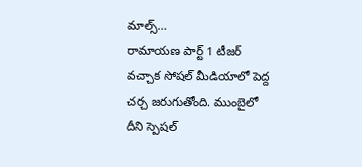మాల్స్…
రామాయణ పార్ట్ 1 టీజర్ వచ్చాక సోషల్ మీడియాలో పెద్ద చర్చ జరుగుతోంది. ముంబైలో దీని స్పెషల్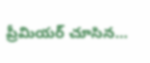ప్రీమియర్ చూసిన…